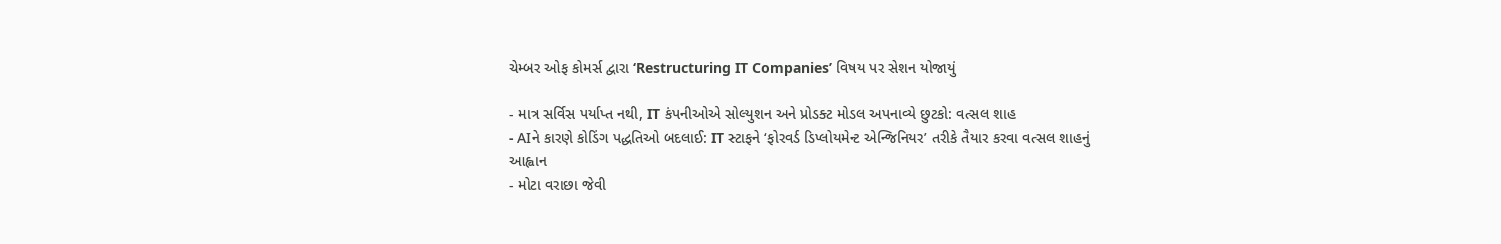ચેમ્બર ઓફ કોમર્સ દ્વારા ‘Restructuring IT Companies’ વિષય પર સેશન યોજાયું

- માત્ર સર્વિસ પર્યાપ્ત નથી, IT કંપનીઓએ સોલ્યુશન અને પ્રોડક્ટ મોડલ અપનાવ્યે છુટકો: વત્સલ શાહ
- AIને કારણે કોડિંગ પદ્ધતિઓ બદલાઈ: IT સ્ટાફને ‘ફોરવર્ડ ડિપ્લોયમેન્ટ એન્જિનિયર’ તરીકે તૈયાર કરવા વત્સલ શાહનું આહ્વાન
- મોટા વરાછા જેવી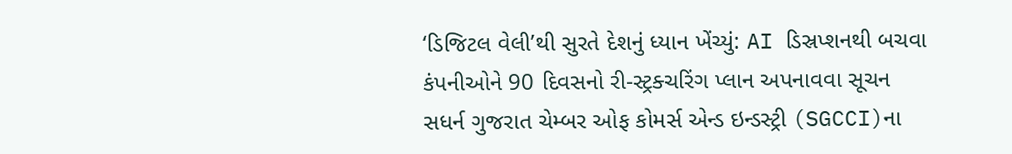‘ડિજિટલ વેલી’થી સુરતે દેશનું ધ્યાન ખેંચ્યું: AI ડિસ્રપ્શનથી બચવા કંપનીઓને 90 દિવસનો રી-સ્ટ્રક્ચરિંગ પ્લાન અપનાવવા સૂચન
સધર્ન ગુજરાત ચેમ્બર ઓફ કોમર્સ એન્ડ ઇન્ડસ્ટ્રી (SGCCI)ના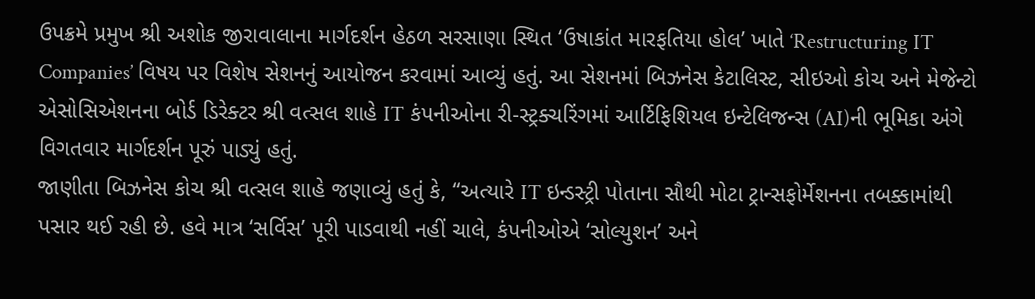ઉપક્રમે પ્રમુખ શ્રી અશોક જીરાવાલાના માર્ગદર્શન હેઠળ સરસાણા સ્થિત ‘ઉષાકાંત મારફતિયા હોલ’ ખાતે ‘Restructuring IT Companies’ વિષય પર વિશેષ સેશનનું આયોજન કરવામાં આવ્યું હતું. આ સેશનમાં બિઝનેસ કેટાલિસ્ટ, સીઇઓ કોચ અને મેજેન્ટો એસોસિએશનના બોર્ડ ડિરેક્ટર શ્રી વત્સલ શાહે IT કંપનીઓના રી-સ્ટ્રક્ચરિંગમાં આર્ટિફિશિયલ ઇન્ટેલિજન્સ (AI)ની ભૂમિકા અંગે વિગતવાર માર્ગદર્શન પૂરું પાડ્યું હતું.
જાણીતા બિઝનેસ કોચ શ્રી વત્સલ શાહે જણાવ્યું હતું કે, “અત્યારે IT ઇન્ડસ્ટ્રી પોતાના સૌથી મોટા ટ્રાન્સફોર્મેશનના તબક્કામાંથી પસાર થઈ રહી છે. હવે માત્ર ‘સર્વિસ’ પૂરી પાડવાથી નહીં ચાલે, કંપનીઓએ ‘સોલ્યુશન’ અને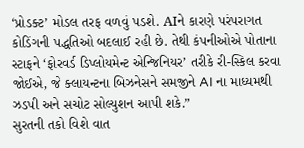‘પ્રોડક્ટ’ મોડલ તરફ વળવું પડશે. AIને કારણે પરંપરાગત કોડિંગની પદ્ધતિઓ બદલાઈ રહી છે. તેથી કંપનીઓએ પોતાના સ્ટાફને ‘ફોરવર્ડ ડિપ્લોયમેન્ટ એન્જિનિયર’ તરીકે રી-સ્કિલ કરવા જોઈએ, જે ક્લાયન્ટના બિઝનેસને સમજીને AI ના માધ્યમથી ઝડપી અને સચોટ સોલ્યુશન આપી શકે.”
સુરતની તકો વિશે વાત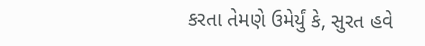કરતા તેમણે ઉમેર્યું કે, સુરત હવે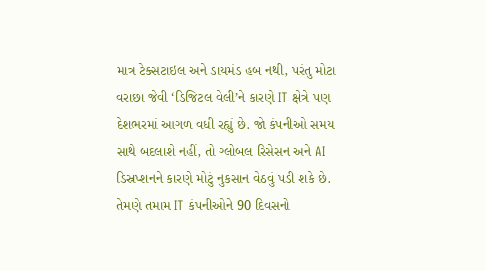માત્ર ટેક્સટાઇલ અને ડાયમંડ હબ નથી, પરંતુ મોટા વરાછા જેવી ‘ડિજિટલ વેલી’ને કારણે IT ક્ષેત્રે પણ દેશભરમાં આગળ વધી રહ્યું છે. જો કંપનીઓ સમય સાથે બદલાશે નહીં, તો ગ્લોબલ રિસેસન અને AI ડિસ્રપ્શનને કારણે મોટું નુકસાન વેઠવું પડી શકે છે. તેમણે તમામ IT કંપનીઓને 90 દિવસનો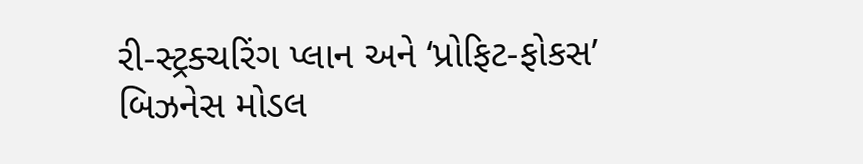રી-સ્ટ્રક્ચરિંગ પ્લાન અને ‘પ્રોફિટ-ફોકસ’ બિઝનેસ મોડલ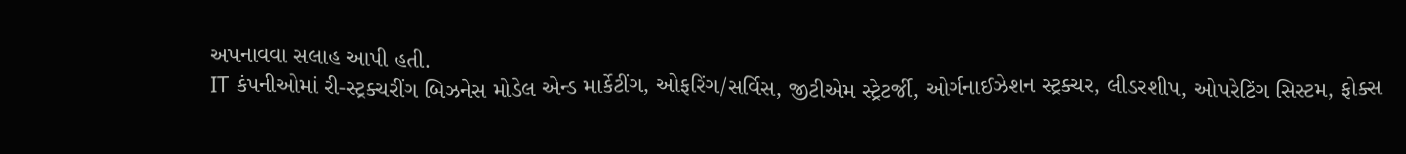અપનાવવા સલાહ આપી હતી.
IT કંપનીઓમાં રી-સ્ટ્રક્ચરીંગ બિઝનેસ મોડેલ એન્ડ માર્કેટીંગ, ઓફરિંગ/સર્વિસ, જીટીએમ સ્ટ્રેટર્જી, ઓર્ગનાઈઝેશન સ્ટ્રક્ચર, લીડરશીપ, ઓપરેટિંગ સિસ્ટમ, ફોક્સ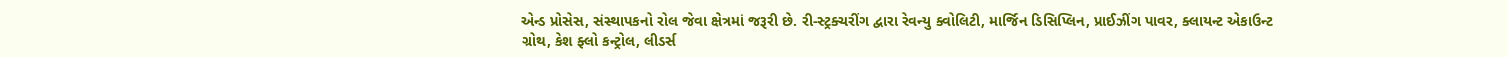એન્ડ પ્રોસેસ, સંસ્થાપકનો રોલ જેવા ક્ષેત્રમાં જરૂરી છે. રી-સ્ટ્રક્ચરીંગ દ્વારા રેવન્યુ ક્વોલિટી, માર્જિન ડિસિપ્લિન, પ્રાઈઝીંગ પાવર, ક્લાયન્ટ એકાઉન્ટ ગ્રોથ, કેશ ફ્લો કન્ટ્રોલ, લીડર્સ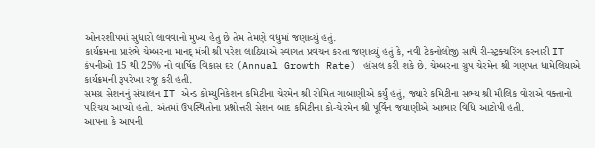ઓનરશીપમાં સુધારો લાવવાનો મુખ્ય હેતુ છે તેમ તેમણે વધુમાં જણાવ્યું હતું.
કાર્યક્રમના પ્રારંભે ચેમ્બરના માનદ્ મંત્રી શ્રી પરેશ લાઠિયાએ સ્વાગત પ્રવચન કરતા જણાવ્યું હતું કે, નવી ટેકનોલોજી સાથે રી-સ્ટ્રક્ચરિંગ કરનારી IT કંપનીઓ 15 થી 25% નો વાર્ષિક વિકાસ દર (Annual Growth Rate) હાંસલ કરી શકે છે. ચેમ્બરના ગ્રુપ ચેરમેન શ્રી ગણપત ધામેલિયાએ કાર્યક્રમની રૂપરેખા રજૂ કરી હતી.
સમગ્ર સેશનનું સંચાલન IT એન્ડ કોમ્યુનિકેશન કમિટીના ચેરમેન શ્રી રોમિત ગાબાણીએ કર્યું હતું, જ્યારે કમિટીના સભ્ય શ્રી મૌલિક વોરાએ વક્તાનો પરિચય આપ્યો હતો. અંતમાં ઉપસ્થિતોના પ્રશ્નોત્તરી સેશન બાદ કમિટીના કો-ચેરમેન શ્રી પૂર્વિન જયાણીએ આભાર વિધિ આટોપી હતી.
આપના કે આપની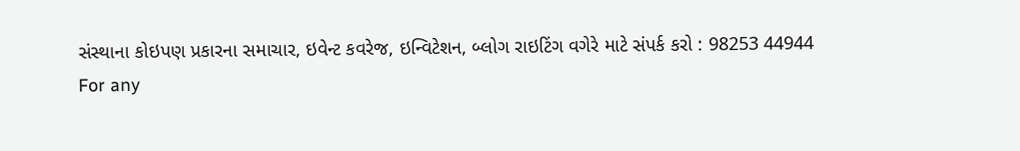સંસ્થાના કોઇપણ પ્રકારના સમાચાર, ઇવેન્ટ કવરેજ, ઇન્વિટેશન, બ્લોગ રાઇટિંગ વગેરે માટે સંપર્ક કરો : 98253 44944
For any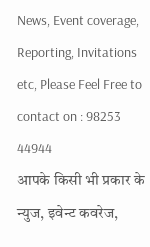News, Event coverage, Reporting, Invitations etc, Please Feel Free to contact on : 98253 44944
आपके किसी भी प्रकार के न्युज, इवेन्ट कवरेज,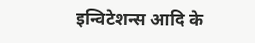इन्विटेशन्स आदि के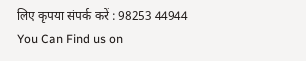लिए कृपया संपर्क करें : 98253 44944
You Can Find us on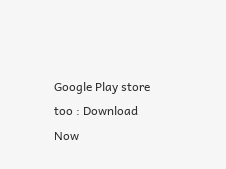Google Play store too : Download Now